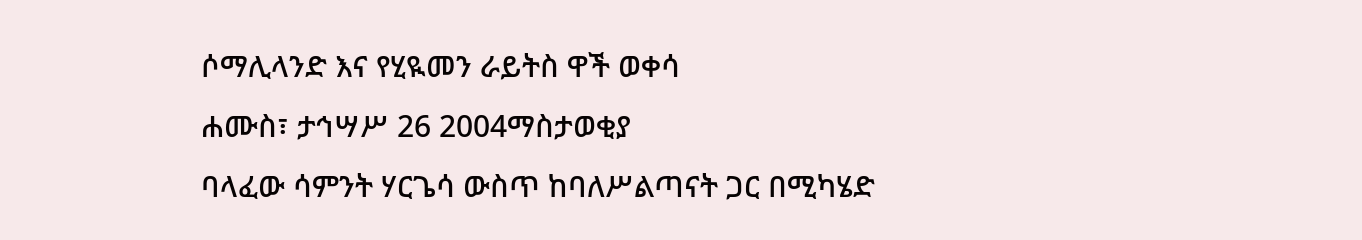ሶማሊላንድ እና የሂዪመን ራይትስ ዋች ወቀሳ
ሐሙስ፣ ታኅሣሥ 26 2004ማስታወቂያ
ባላፈው ሳምንት ሃርጌሳ ውስጥ ከባለሥልጣናት ጋር በሚካሄድ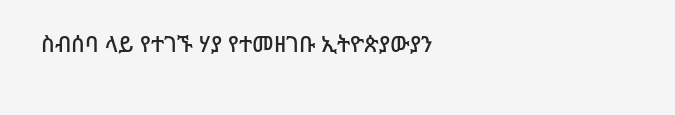ስብሰባ ላይ የተገኙ ሃያ የተመዘገቡ ኢትዮጵያውያን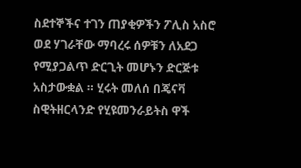ስደተኞችና ተገን ጠያቂዎችን ፖሊስ አስሮ ወደ ሃገራቸው ማባረሩ ሰዎቹን ለአደጋ የሚያጋልጥ ድርጊት መሆኑን ድርጅቱ አስታውቋል ። ሂሩት መለሰ በጄናቫ ስዊትዘርላንድ የሂዩመንራይትስ ዋች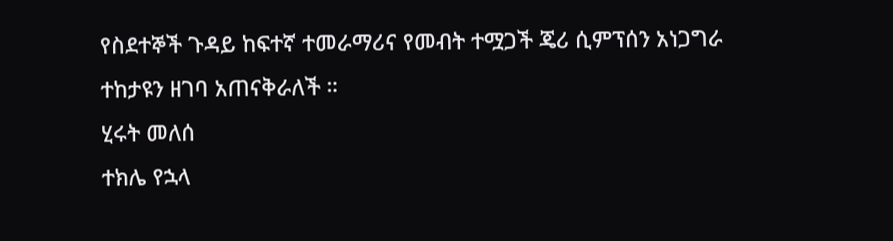የስደተኞች ጉዳይ ከፍተኛ ተመራማሪና የመብት ተሟጋች ጄሪ ሲምፕሰን አነጋግራ ተከታዩን ዘገባ አጠናቅራለች ።
ሂሩት መለሰ
ተክሌ የኋላ